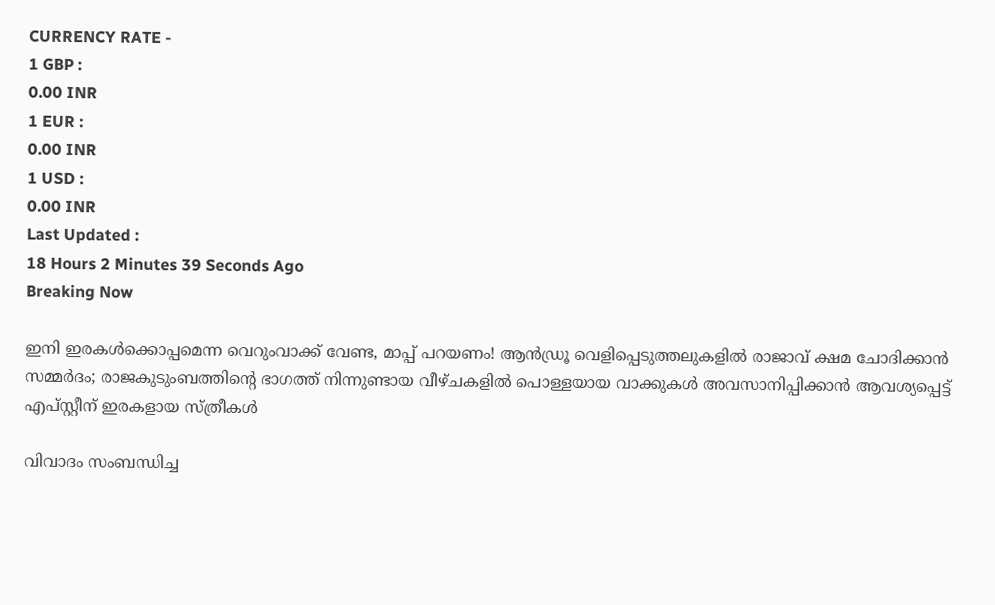CURRENCY RATE -
1 GBP :
0.00 INR
1 EUR :
0.00 INR
1 USD :
0.00 INR
Last Updated :
18 Hours 2 Minutes 39 Seconds Ago
Breaking Now

ഇനി ഇരകള്‍ക്കൊപ്പമെന്ന വെറുംവാക്ക് വേണ്ട, മാപ്പ് പറയണം! ആന്‍ഡ്രൂ വെളിപ്പെടുത്തലുകളില്‍ രാജാവ് ക്ഷമ ചോദിക്കാന്‍ സമ്മര്‍ദം; രാജകുടുംബത്തിന്റെ ഭാഗത്ത് നിന്നുണ്ടായ വീഴ്ചകളില്‍ പൊള്ളയായ വാക്കുകള്‍ അവസാനിപ്പിക്കാന്‍ ആവശ്യപ്പെട്ട് എപ്സ്റ്റീന് ഇരകളായ സ്ത്രീകള്‍

വിവാദം സംബന്ധിച്ച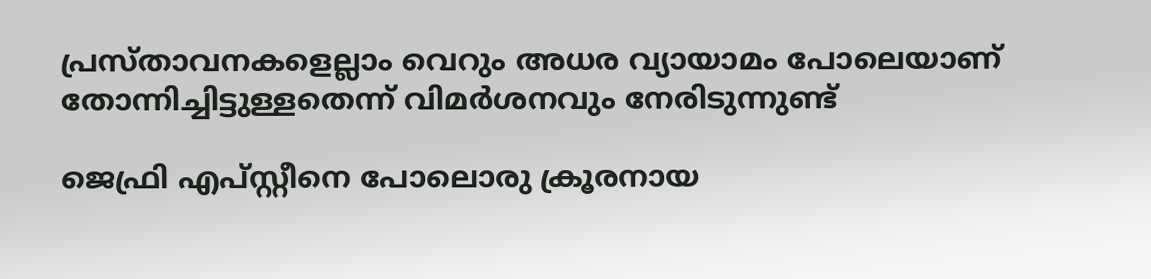പ്രസ്താവനകളെല്ലാം വെറും അധര വ്യായാമം പോലെയാണ് തോന്നിച്ചിട്ടുള്ളതെന്ന് വിമര്‍ശനവും നേരിടുന്നുണ്ട്

ജെഫ്രി എപ്സ്റ്റീനെ പോലൊരു ക്രൂരനായ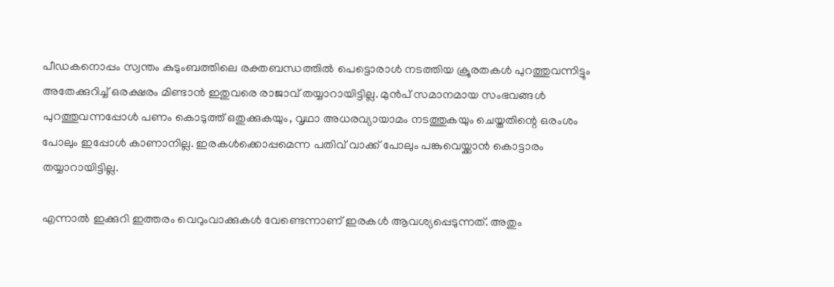പീഡകനൊപ്പം സ്വന്തം കുടുംബത്തിലെ രക്തബന്ധത്തില്‍ പെട്ടൊരാള്‍ നടത്തിയ ക്രൂരതകള്‍ പുറത്തുവന്നിട്ടും അതേക്കുറിച്ച് ഒരക്ഷരം മിണ്ടാന്‍ ഇതുവരെ രാജാവ് തയ്യാറായിട്ടില്ല. മുന്‍പ് സമാനമായ സംഭവങ്ങള്‍ പുറത്തുവന്നപ്പോള്‍ പണം കൊടുത്ത് ഒതുക്കുകയും, വൃഥാ അധരവ്യായാമം നടത്തുകയും ചെയ്തതിന്റെ ഒരംശം പോലും ഇപ്പോള്‍ കാണാനില്ല. ഇരകള്‍ക്കൊപ്പമെന്ന പതിവ് വാക്ക് പോലും പങ്കുവെയ്ക്കാന്‍ കൊട്ടാരം തയ്യാറായിട്ടില്ല.

എന്നാല്‍ ഇക്കുറി ഇത്തരം വെറുംവാക്കുകള്‍ വേണ്ടെന്നാണ് ഇരകള്‍ ആവശ്യപ്പെടുന്നത്. അതും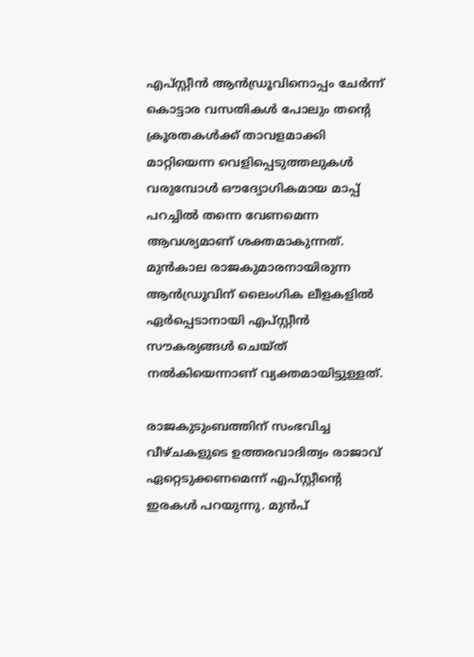എപ്സ്റ്റീന്‍ ആന്‍ഡ്രൂവിനൊപ്പം ചേര്‍ന്ന് കൊട്ടാര വസതികള്‍ പോലും തന്റെ ക്രൂരതകള്‍ക്ക് താവളമാക്കി മാറ്റിയെന്ന വെളിപ്പെടുത്തലുകള്‍ വരുമ്പോള്‍ ഔദ്യോഗികമായ മാപ്പ് പറച്ചില്‍ തന്നെ വേണമെന്ന ആവശ്യമാണ് ശക്തമാകുന്നത്. മുന്‍കാല രാജകുമാരനായിരുന്ന ആന്‍ഡ്രൂവിന് ലൈംഗിക ലീളകളില്‍ ഏര്‍പ്പെടാനായി എപ്സ്റ്റീന്‍ സൗകര്യങ്ങള്‍ ചെയ്ത് നല്‍കിയെന്നാണ് വ്യക്തമായിട്ടുള്ളത്.

രാജകുടുംബത്തിന് സംഭവിച്ച വീഴ്ചകളുടെ ഉത്തരവാദിത്വം രാജാവ് ഏറ്റെടുക്കണമെന്ന് എപ്സ്റ്റീന്റെ ഇരകള്‍ പറയുന്നു. മുന്‍പ്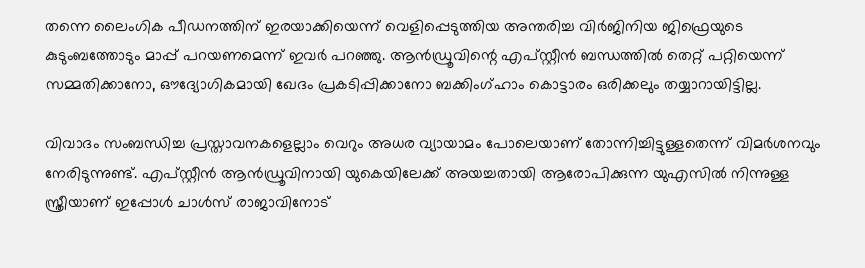തന്നെ ലൈംഗിക പീഡനത്തിന് ഇരയാക്കിയെന്ന് വെളിപ്പെടുത്തിയ അന്തരിച്ച വിര്‍ജിനിയ ജിഫ്രെയുടെ കുടുംബത്തോടും മാപ്പ് പറയണമെന്ന് ഇവര്‍ പറഞ്ഞു. ആന്‍ഡ്രൂവിന്റെ എപ്സ്റ്റീന്‍ ബന്ധത്തില്‍ തെറ്റ് പറ്റിയെന്ന് സമ്മതിക്കാനോ, ഔദ്യോഗികമായി ഖേദം പ്രകടിപ്പിക്കാനോ ബക്കിംഗ്ഹാം കൊട്ടാരം ഒരിക്കലും തയ്യാറായിട്ടില്ല.

വിവാദം സംബന്ധിച്ച പ്രസ്താവനകളെല്ലാം വെറും അധര വ്യായാമം പോലെയാണ് തോന്നിച്ചിട്ടുള്ളതെന്ന് വിമര്‍ശനവും നേരിടുന്നുണ്ട്. എപ്സ്റ്റീന്‍ ആന്‍ഡ്രൂവിനായി യുകെയിലേക്ക് അയച്ചതായി ആരോപിക്കുന്ന യുഎസില്‍ നിന്നുള്ള സ്ത്രീയാണ് ഇപ്പോള്‍ ചാള്‍സ് രാജാവിനോട്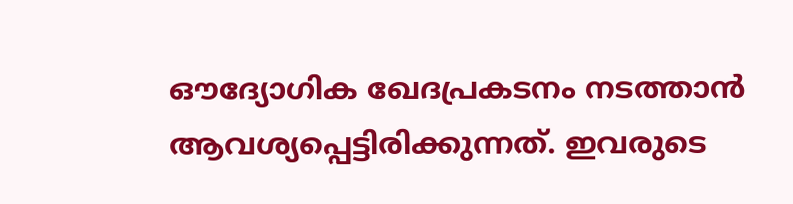ഔദ്യോഗിക ഖേദപ്രകടനം നടത്താന്‍ ആവശ്യപ്പെട്ടിരിക്കുന്നത്. ഇവരുടെ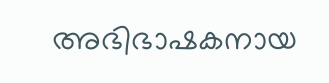അഭിഭാഷകനായ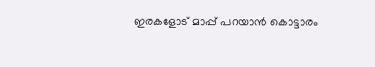ഇരകളോട് മാപ്പ് പറയാന്‍ കൊട്ടാരം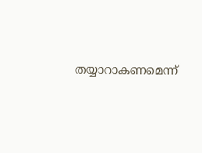തയ്യാറാകണമെന്ന്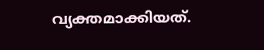വ്യക്തമാക്കിയത്.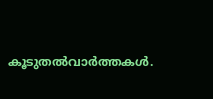കൂടുതല്‍വാര്‍ത്തകള്‍.